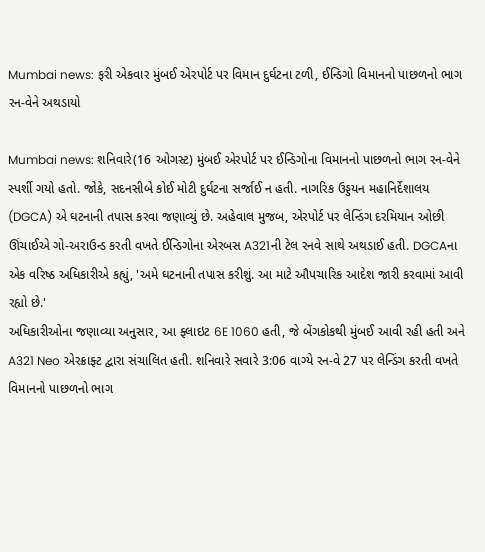Mumbai news: ફરી એકવાર મુંબઈ એરપોર્ટ પર વિમાન દુર્ઘટના ટળી, ઈન્ડિગો વિમાનનો પાછળનો ભાગ રન-વેને અથડાયો

Mumbai news: શનિવારે(16 ઓગસ્ટ) મુંબઈ એરપોર્ટ પર ઈન્ડિગોના વિમાનનો પાછળનો ભાગ રન-વેને સ્પર્શી ગયો હતો. જોકે, સદનસીબે કોઈ મોટી દુર્ઘટના સર્જાઈ ન હતી. નાગરિક ઉડ્ડયન મહાનિર્દેશાલય (DGCA) એ ઘટનાની તપાસ કરવા જણાવ્યું છે. અહેવાલ મુજબ, એરપોર્ટ પર લેન્ડિંગ દરમિયાન ઓછી ઊંચાઈએ ગો-અરાઉન્ડ કરતી વખતે ઈન્ડિગોના એરબસ A321ની ટેલ રનવે સાથે અથડાઈ હતી. DGCAના એક વરિષ્ઠ અધિકારીએ કહ્યું, 'અમે ઘટનાની તપાસ કરીશું. આ માટે ઔપચારિક આદેશ જારી કરવામાં આવી રહ્યો છે.'
અધિકારીઓના જણાવ્યા અનુસાર, આ ફ્લાઇટ 6E 1060 હતી, જે બેંગકોકથી મુંબઈ આવી રહી હતી અને A321 Neo એરક્રાફ્ટ દ્વારા સંચાલિત હતી. શનિવારે સવારે 3:06 વાગ્યે રન-વે 27 પર લેન્ડિંગ કરતી વખતે વિમાનનો પાછળનો ભાગ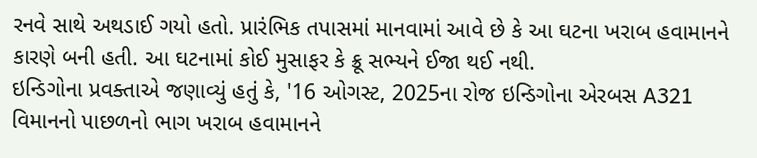રનવે સાથે અથડાઈ ગયો હતો. પ્રારંભિક તપાસમાં માનવામાં આવે છે કે આ ઘટના ખરાબ હવામાનને કારણે બની હતી. આ ઘટનામાં કોઈ મુસાફર કે ક્રૂ સભ્યને ઈજા થઈ નથી.
ઇન્ડિગોના પ્રવક્તાએ જણાવ્યું હતું કે, '16 ઓગસ્ટ, 2025ના રોજ ઇન્ડિગોના એરબસ A321 વિમાનનો પાછળનો ભાગ ખરાબ હવામાનને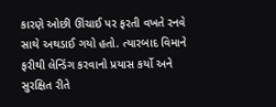કારણે ઓછી ઊંચાઈ પર ફરતી વખતે રનવે સાથે અથડાઈ ગયો હતો. ત્યારબાદ વિમાને ફરીથી લેન્ડિંગ કરવાનો પ્રયાસ કર્યો અને સુરક્ષિત રીતે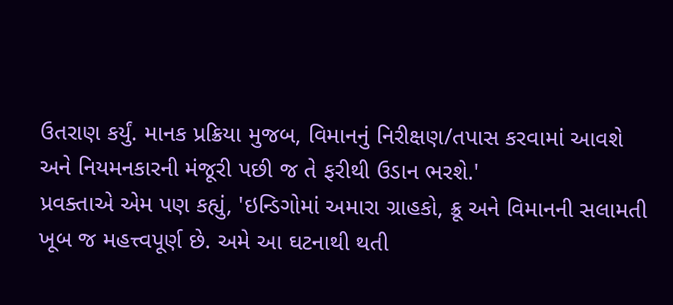ઉતરાણ કર્યું. માનક પ્રક્રિયા મુજબ, વિમાનનું નિરીક્ષણ/તપાસ કરવામાં આવશે અને નિયમનકારની મંજૂરી પછી જ તે ફરીથી ઉડાન ભરશે.'
પ્રવક્તાએ એમ પણ કહ્યું, 'ઇન્ડિગોમાં અમારા ગ્રાહકો, ક્રૂ અને વિમાનની સલામતી ખૂબ જ મહત્ત્વપૂર્ણ છે. અમે આ ઘટનાથી થતી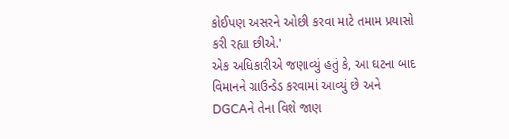કોઈપણ અસરને ઓછી કરવા માટે તમામ પ્રયાસો કરી રહ્યા છીએ.'
એક અધિકારીએ જણાવ્યું હતું કે, આ ઘટના બાદ વિમાનને ગ્રાઉન્ડેડ કરવામાં આવ્યું છે અને DGCAને તેના વિશે જાણ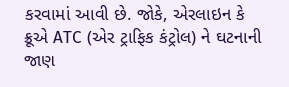કરવામાં આવી છે. જોકે, એરલાઇન કે ક્રૂએ ATC (એર ટ્રાફિક કંટ્રોલ) ને ઘટનાની જાણ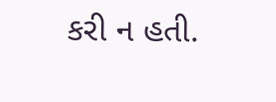કરી ન હતી.